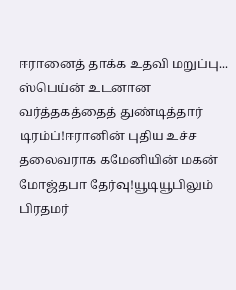ஈரானைத் தாக்க உதவி மறுப்பு... ஸ்பெய்ன் உடனான வர்த்தகத்தைத் துண்டித்தார் டிரம்ப்!ஈரானின் புதிய உச்ச தலைவராக கமேனியின் மகன் மோஜ்தபா தேர்வு!யூடியூபிலும் பிரதமர்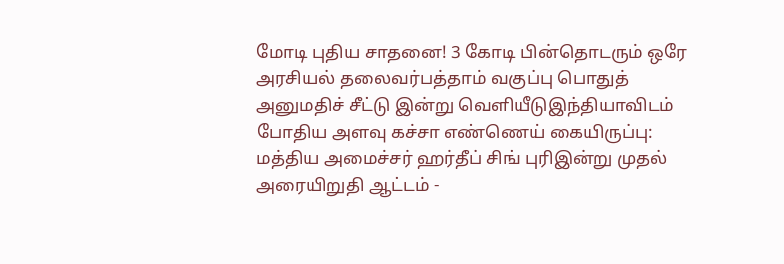மோடி புதிய சாதனை! 3 கோடி பின்தொடரும் ஒரே அரசியல் தலைவர்பத்தாம் வகுப்பு பொதுத் அனுமதிச் சீட்டு இன்று வெளியீடுஇந்தியாவிடம் போதிய அளவு கச்சா எண்ணெய் கையிருப்பு: மத்திய அமைச்சர் ஹர்தீப் சிங் புரிஇன்று முதல் அரையிறுதி ஆட்டம் -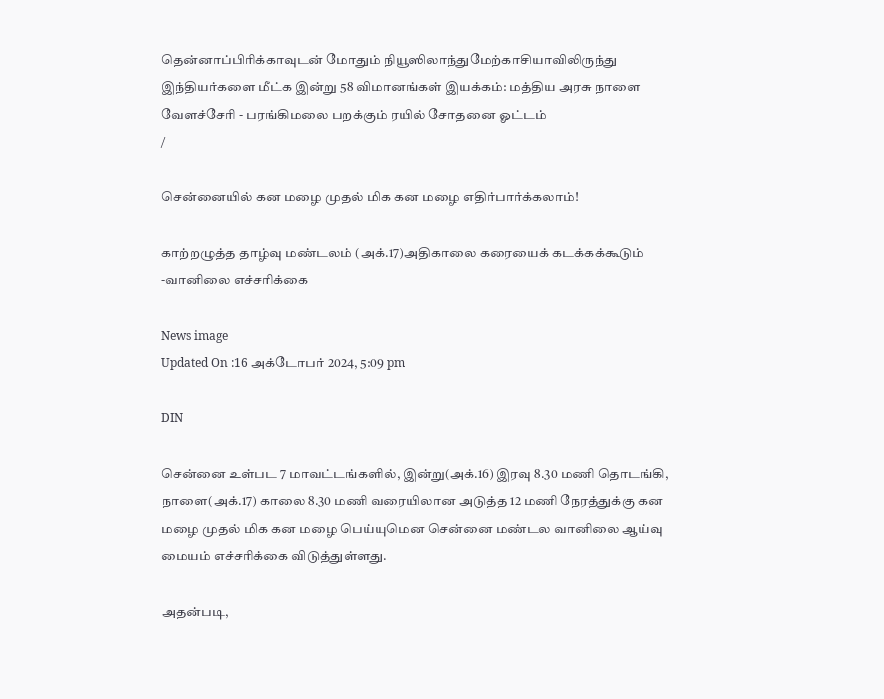தென்னாப்பிரிக்காவுடன் மோதும் நியூஸிலாந்துமேற்காசியாவிலிருந்து இந்தியர்களை மீட்க இன்று 58 விமானங்கள் இயக்கம்: மத்திய அரசு நாளை வேளச்சேரி - பரங்கிமலை பறக்கும் ரயில் சோதனை ஓட்டம்
/

சென்னையில் கன மழை முதல் மிக கன மழை எதிர்பார்க்கலாம்!

காற்றழுத்த தாழ்வு மண்டலம் (அக்.17)அதிகாலை கரையைக் கடக்கக்கூடும் -வானிலை எச்சரிக்கை

News image
Updated On :16 அக்டோபர் 2024, 5:09 pm

DIN

சென்னை உள்பட 7 மாவட்டங்களில், இன்று(அக்.16) இரவு 8.30 மணி தொடங்கி, நாளை(அக்.17) காலை 8.30 மணி வரையிலான அடுத்த 12 மணி நேரத்துக்கு கன மழை முதல் மிக கன மழை பெய்யுமென சென்னை மண்டல வானிலை ஆய்வு மையம் எச்சரிக்கை விடுத்துள்ளது.

அதன்படி,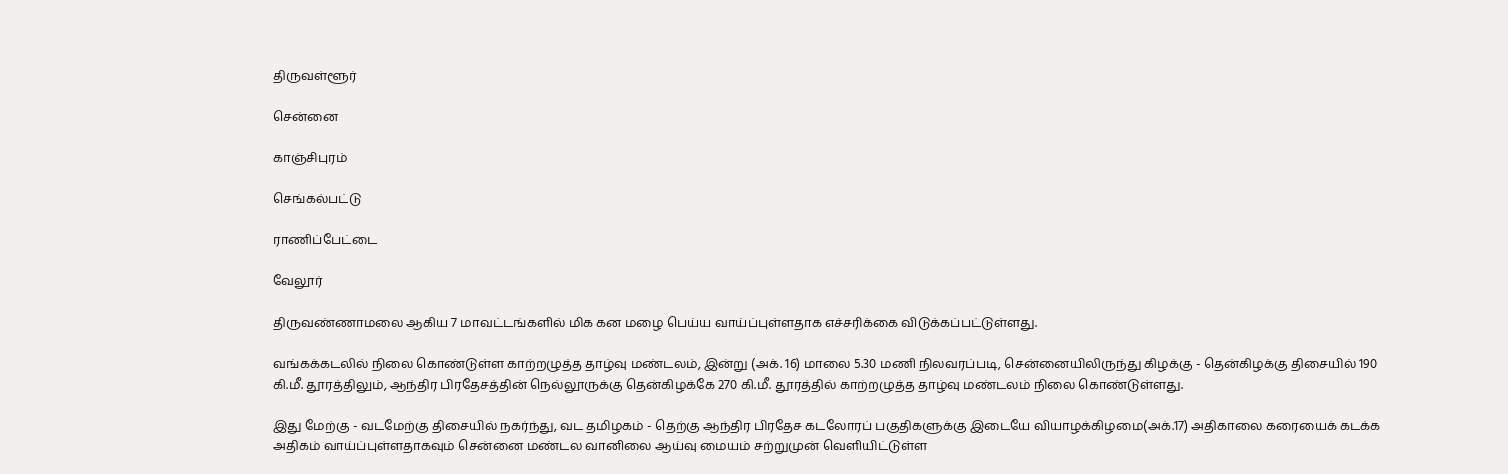திருவள்ளூர்

சென்னை

காஞ்சிபுரம்

செங்கல்பட்டு

ராணிப்பேட்டை

வேலூர்

திருவண்ணாமலை ஆகிய 7 மாவட்டங்களில் மிக கன மழை பெய்ய வாய்ப்புள்ளதாக எச்சரிக்கை விடுக்கப்பட்டுள்ளது.

வங்கக்கடலில் நிலை கொண்டுள்ள காற்றழுத்த தாழ்வு மண்டலம், இன்று (அக். 16) மாலை 5.30 மணி நிலவரப்படி, சென்னையிலிருந்து கிழக்கு - தென்கிழக்கு திசையில் 190 கி.மீ. தூரத்திலும், ஆந்திர பிரதேசத்தின் நெல்லூருக்கு தென்கிழக்கே 270 கி.மீ. தூரத்தில் காற்றழுத்த தாழ்வு மண்டலம் நிலை கொண்டுள்ளது.

இது மேற்கு - வடமேற்கு திசையில் நகர்ந்து, வட தமிழகம் - தெற்கு ஆந்திர பிரதேச கடலோரப் பகுதிகளுக்கு இடையே வியாழக்கிழமை(அக்.17) அதிகாலை கரையைக் கடக்க அதிகம் வாய்ப்புள்ளதாகவும் சென்னை மண்டல வானிலை ஆய்வு மையம் சற்றுமுன் வெளியிட்டுள்ள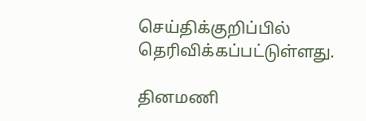செய்திக்குறிப்பில் தெரிவிக்கப்பட்டுள்ளது.

தினமணி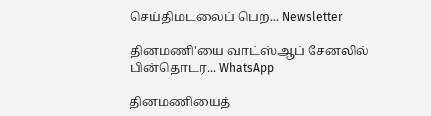செய்திமடலைப் பெற... Newsletter

தினமணி'யை வாட்ஸ்ஆப் சேனலில் பின்தொடர... WhatsApp

தினமணியைத்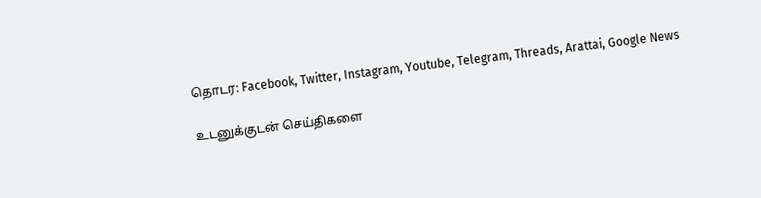தொடர: Facebook, Twitter, Instagram, Youtube, Telegram, Threads, Arattai, Google News

உடனுக்குடன் செய்திகளை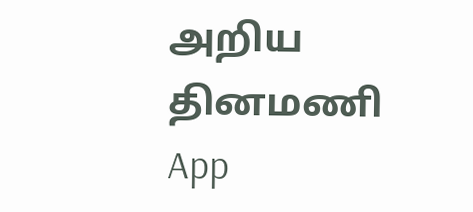அறிய தினமணி App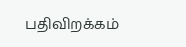பதிவிறக்கம்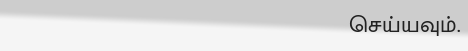செய்யவும்.